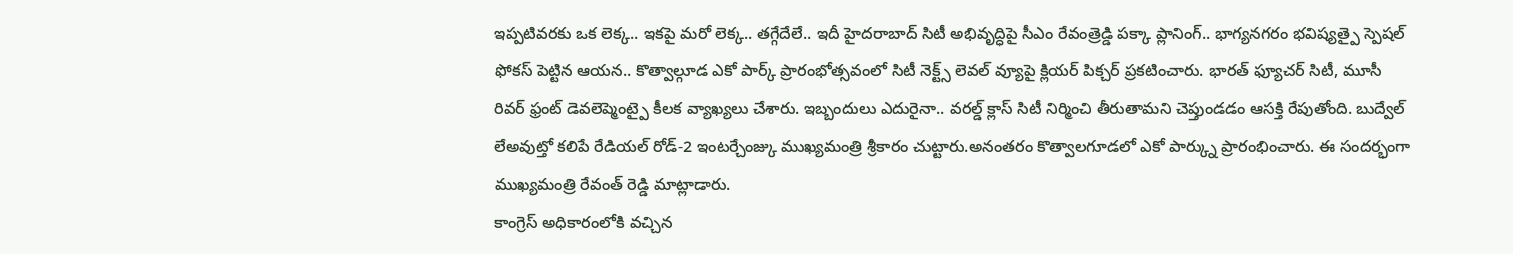ఇప్పటివరకు ఒక లెక్క.. ఇకపై మరో లెక్క.. తగ్గేదేలే.. ఇదీ హైదరాబాద్ సిటీ అభివృద్ధిపై సీఎం రేవంత్రెడ్డి పక్కా ప్లానింగ్.. భాగ్యనగరం భవిష్యత్పై స్పెషల్ ఫోకస్ పెట్టిన ఆయన.. కొత్వాల్గూడ ఎకో పార్క్ ప్రారంభోత్సవంలో సిటీ నెక్ట్స్ లెవల్ వ్యూపై క్లియర్ పిక్చర్ ప్రకటించారు. భారత్ ఫ్యూచర్ సిటీ, మూసీ రివర్ ఫ్రంట్ డెవలెప్మెంట్పై కీలక వ్యాఖ్యలు చేశారు. ఇబ్బందులు ఎదురైనా.. వరల్డ్ క్లాస్ సిటీ నిర్మించి తీరుతామని చెప్తుండడం ఆసక్తి రేపుతోంది. బుద్వేల్ లేఅవుట్తో కలిపే రేడియల్ రోడ్-2 ఇంటర్చేంజ్కు ముఖ్యమంత్రి శ్రీకారం చుట్టారు.అనంతరం కొత్వాలగూడలో ఎకో పార్క్ను ప్రారంభించారు. ఈ సందర్భంగా ముఖ్యమంత్రి రేవంత్ రెడ్డి మాట్లాడారు.
కాంగ్రెస్ అధికారంలోకి వచ్చిన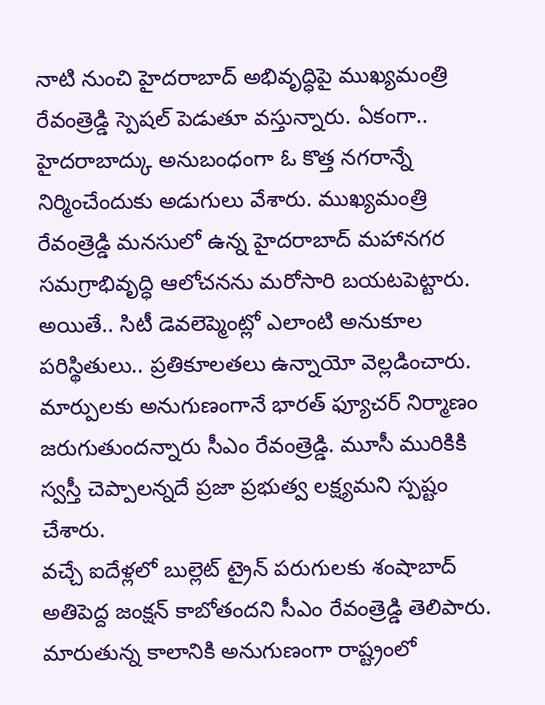నాటి నుంచి హైదరాబాద్ అభివృద్ధిపై ముఖ్యమంత్రి రేవంత్రెడ్డి స్పెషల్ పెడుతూ వస్తున్నారు. ఏకంగా.. హైదరాబాద్కు అనుబంధంగా ఓ కొత్త నగరాన్నే నిర్మించేందుకు అడుగులు వేశారు. ముఖ్యమంత్రి రేవంత్రెడ్డి మనసులో ఉన్న హైదరాబాద్ మహానగర సమగ్రాభివృద్ధి ఆలోచనను మరోసారి బయటపెట్టారు. అయితే.. సిటీ డెవలెప్మెంట్లో ఎలాంటి అనుకూల పరిస్థితులు.. ప్రతికూలతలు ఉన్నాయో వెల్లడించారు. మార్పులకు అనుగుణంగానే భారత్ ఫ్యూచర్ నిర్మాణం జరుగుతుందన్నారు సీఎం రేవంత్రెడ్డి. మూసీ మురికికి స్వస్తీ చెప్పాలన్నదే ప్రజా ప్రభుత్వ లక్ష్యమని స్పష్టం చేశారు.
వచ్చే ఐదేళ్లలో బుల్లెట్ ట్రైన్ పరుగులకు శంషాబాద్ అతిపెద్ద జంక్షన్ కాబోతందని సీఎం రేవంత్రెడ్డి తెలిపారు. మారుతున్న కాలానికి అనుగుణంగా రాష్ట్రంలో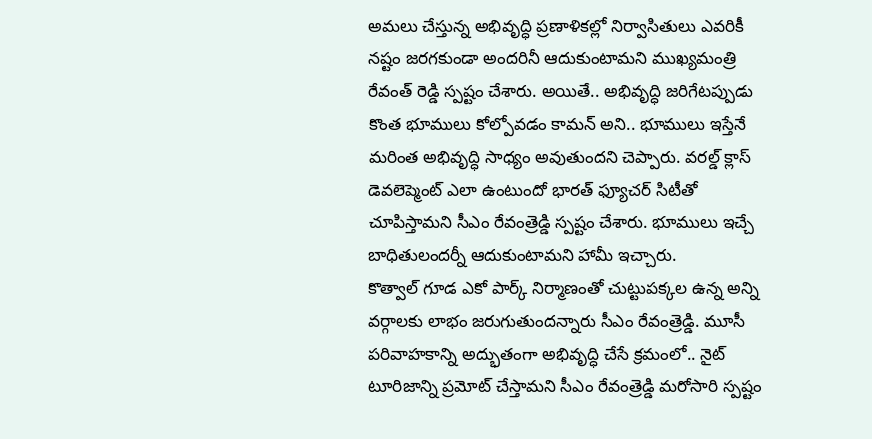అమలు చేస్తున్న అభివృద్ధి ప్రణాళికల్లో నిర్వాసితులు ఎవరికీ నష్టం జరగకుండా అందరినీ ఆదుకుంటామని ముఖ్యమంత్రి రేవంత్ రెడ్డి స్పష్టం చేశారు. అయితే.. అభివృద్ధి జరిగేటప్పుడు కొంత భూములు కోల్పోవడం కామన్ అని.. భూములు ఇస్తేనే మరింత అభివృద్ధి సాధ్యం అవుతుందని చెప్పారు. వరల్డ్ క్లాస్ డెవలెప్మెంట్ ఎలా ఉంటుందో భారత్ ఫ్యూచర్ సిటీతో చూపిస్తామని సీఎం రేవంత్రెడ్డి స్పష్టం చేశారు. భూములు ఇచ్చే బాధితులందర్నీ ఆదుకుంటామని హామీ ఇచ్చారు.
కొత్వాల్ గూడ ఎకో పార్క్ నిర్మాణంతో చుట్టుపక్కల ఉన్న అన్ని వర్గాలకు లాభం జరుగుతుందన్నారు సీఎం రేవంత్రెడ్డి. మూసీ పరివాహకాన్ని అద్భుతంగా అభివృద్ధి చేసే క్రమంలో.. నైట్ టూరిజాన్ని ప్రమోట్ చేస్తామని సీఎం రేవంత్రెడ్డి మరోసారి స్పష్టం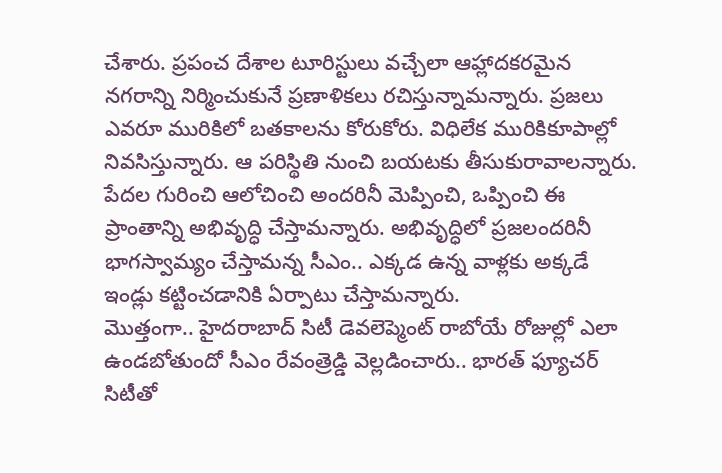చేశారు. ప్రపంచ దేశాల టూరిస్టులు వచ్చేలా ఆహ్లాదకరమైన నగరాన్ని నిర్మించుకునే ప్రణాళికలు రచిస్తున్నామన్నారు. ప్రజలు ఎవరూ మురికిలో బతకాలను కోరుకోరు. విధిలేక మురికికూపాల్లో నివసిస్తున్నారు. ఆ పరిస్థితి నుంచి బయటకు తీసుకురావాలన్నారు. పేదల గురించి ఆలోచించి అందరినీ మెప్పించి, ఒప్పించి ఈ ప్రాంతాన్ని అభివృద్ధి చేస్తామన్నారు. అభివృద్ధిలో ప్రజలందరినీ భాగస్వామ్యం చేస్తామన్న సీఎం.. ఎక్కడ ఉన్న వాళ్లకు అక్కడే ఇండ్లు కట్టించడానికి ఏర్పాటు చేస్తామన్నారు.
మొత్తంగా.. హైదరాబాద్ సిటీ డెవలెప్మెంట్ రాబోయే రోజుల్లో ఎలా ఉండబోతుందో సీఎం రేవంత్రెడ్డి వెల్లడించారు.. భారత్ ఫ్యూచర్ సిటీతో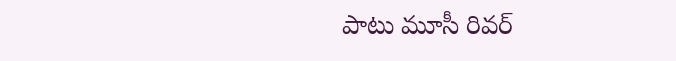పాటు మూసీ రివర్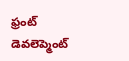ఫ్రంట్ డెవలెప్మెంట్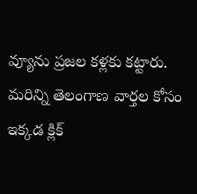వ్యూను ప్రజల కళ్లకు కట్టారు.
మరిన్ని తెలంగాణ వార్తల కోసం ఇక్కడ క్లిక్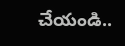చేయండి..